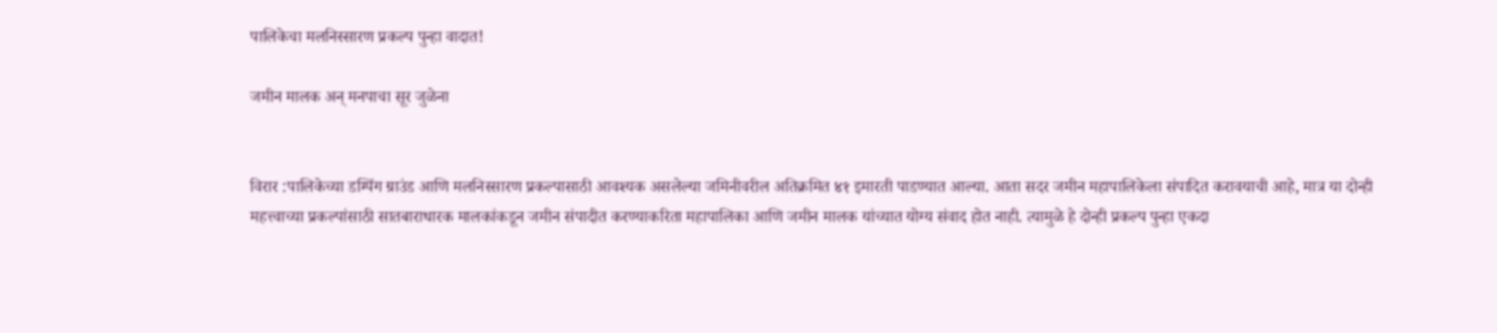पालिकेचा मलनिस्सारण प्रकल्प पुन्हा वादात!

जमीन मालक अन् मनपाचा सूर जुळेना


विरार :पालिकेच्या डम्पिंग ग्राउंड आणि मलनिस्सारण प्रकल्पासाठी आवश्यक असलेल्या जमिनीवरील अतिक्रमित ४१ इमारती पाडण्यात आल्या. आता सदर जमीन महापालिकेला संपादित करावयाची आहे, मात्र या दोन्ही महत्त्वाच्या प्रकल्पांसाठी सातबाराधारक मालकांकडून जमीन संपादीत करण्याकरिता महापालिका आणि जमीन मालक यांच्यात योग्य संवाद होत नाही. त्यामुळे हे दोन्ही प्रकल्प पुन्हा एकदा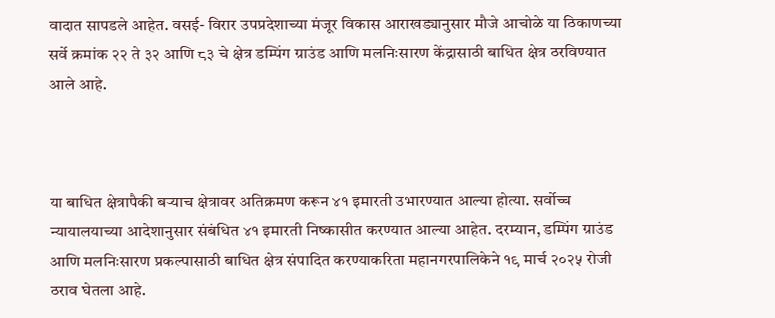वादात सापडले आहेत. वसई- विरार उपप्रदेशाच्या मंजूर विकास आराखड्यानुसार मौजे आचोळे या ठिकाणच्या सर्वे क्रमांक २२ ते ३२ आणि ८३ चे क्षेत्र डम्पिंग ग्राउंड आणि मलनिःसारण केंद्रासाठी बाधित क्षेत्र ठरविण्यात आले आहे.



या बाधित क्षेत्रापैकी बऱ्याच क्षेत्रावर अतिक्रमण करून ४१ इमारती उभारण्यात आल्या होत्या. सर्वोच्च न्यायालयाच्या आदेशानुसार संबंधित ४१ इमारती निष्कासीत करण्यात आल्या आहेत. दरम्यान, डम्पिंग ग्राउंड आणि मलनिःसारण प्रकल्पासाठी बाधित क्षेत्र संपादित करण्याकरिता महानगरपालिकेने १९ मार्च २०२५ रोजी ठराव घेतला आहे.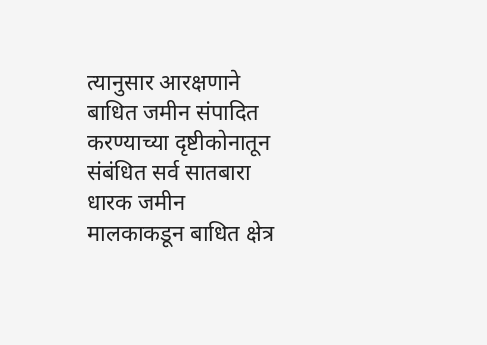त्यानुसार आरक्षणाने बाधित जमीन संपादित करण्याच्या दृष्टीकोनातून संबंधित सर्व सातबारा धारक जमीन मालकाकडून बाधित क्षेत्र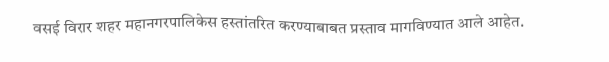वसई विरार शहर महानगरपालिकेस हस्तांतरित करण्याबाबत प्रस्ताव मागविण्यात आले आहेत.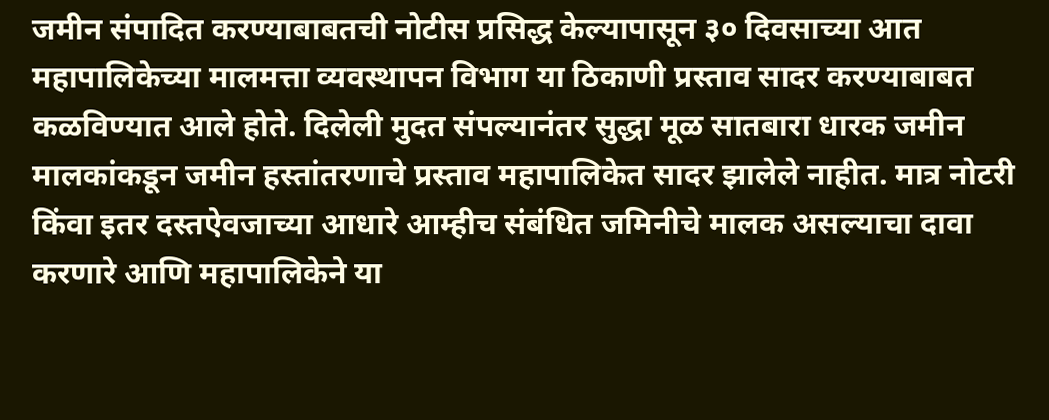जमीन संपादित करण्याबाबतची नोटीस प्रसिद्ध केल्यापासून ३० दिवसाच्या आत महापालिकेच्या मालमत्ता व्यवस्थापन विभाग या ठिकाणी प्रस्ताव सादर करण्याबाबत कळविण्यात आले होते. दिलेली मुदत संपल्यानंतर सुद्धा मूळ सातबारा धारक जमीन मालकांकडून जमीन हस्तांतरणाचे प्रस्ताव महापालिकेत सादर झालेले नाहीत. मात्र नोटरी किंवा इतर दस्तऐवजाच्या आधारे आम्हीच संबंधित जमिनीचे मालक असल्याचा दावा करणारे आणि महापालिकेने या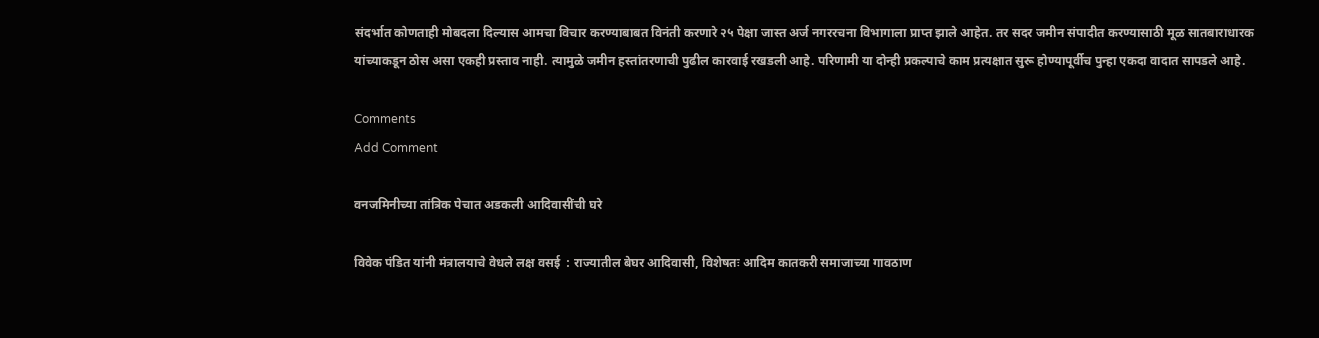संदर्भात कोणताही मोबदला दिल्यास आमचा विचार करण्याबाबत विनंती करणारे २५ पेक्षा जास्त अर्ज नगररचना विभागाला प्राप्त झाले आहेत. तर सदर जमीन संपादीत करण्यासाठी मूळ सातबाराधारक यांच्याकडून ठोस असा एकही प्रस्ताव नाही. त्यामुळे जमीन हस्तांतरणाची पुढील कारवाई रखडली आहे. परिणामी या दोन्ही प्रकल्पाचे काम प्रत्यक्षात सुरू होण्यापूर्वीच पुन्हा एकदा वादात सापडले आहे.

Comments
Add Comment

वनजमिनीच्या तांत्रिक पेचात अडकली आदिवासींची घरे

विवेक पंडित यांनी मंत्रालयाचे वेधले लक्ष वसई  : राज्यातील बेघर आदिवासी, विशेषतः आदिम कातकरी समाजाच्या गावठाण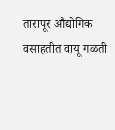तारापूर औद्योगिक वसाहतीत वायू गळती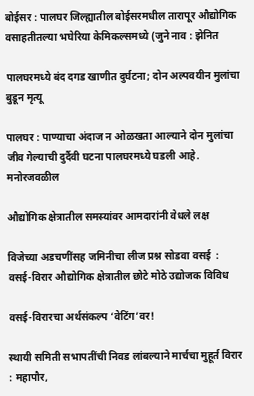बोईसर : पालघर जिल्ह्यातील बोईसरमधील तारापूर औद्योगिक वसाहतीतल्या भघेरिया केमिकल्समध्ये (जुने नाव : झेनित

पालघरमध्ये बंद दगड खाणीत दुर्घटना; दोन अल्पवयीन मुलांचा बुडून मृत्यू

पालघर : पाण्याचा अंदाज न ओळखता आल्याने दोन मुलांचा जीव गेल्याची दुर्दैवी घटना पालघरमध्ये घडली आहे. मनोरजवळील

औद्योगिक क्षेत्रातील समस्यांवर आमदारांनी वेधले लक्ष

विजेच्या अडचणींसह जमिनीचा लीज प्रश्न सोडवा वसई  : वसई-विरार औद्योगिक क्षेत्रातील छोटे मोठे उद्योजक विविध

वसई-विरारचा अर्थसंकल्प ‘वेटिंग’वर!

स्थायी समिती सभापतींची निवड लांबल्याने मार्चचा मुहूर्त विरार : महापौर,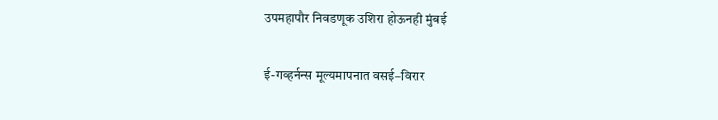उपमहापौर निवडणूक उशिरा होऊनही मुंबई

ई-गव्हर्नन्स मूल्यमापनात वसई–विरार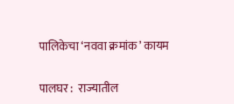पालिकेचा ‘नववा क्रमांक’ कायम

पालघर :  राज्यातील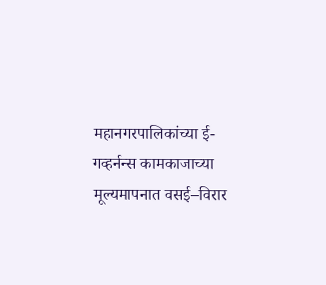महानगरपालिकांच्या ई-गव्हर्नन्स कामकाजाच्या मूल्यमापनात वसई–विरार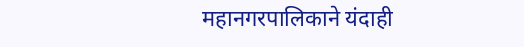महानगरपालिकाने यंदाही